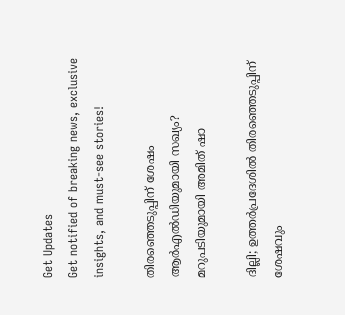Get Updates
Get notified of breaking news, exclusive insights, and must-see stories!

തിരഞ്ഞെടുപ്പിന് ശേഷം ആർഎൽഡിയുമായി സഖ്യം? മറുപടിയുമായി അമിത് ഷാ

ദില്ലി; ഉത്തർപ്രദേശിൽ തിരഞ്ഞെടുപ്പിന് ശേഷവും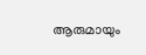ആരുമായും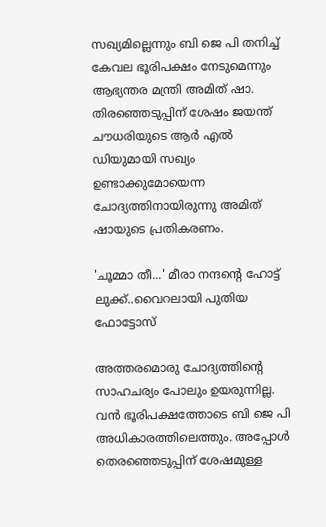സഖ്യമില്ലെന്നും ബി ജെ പി തനിച്ച് കേവല ഭൂരിപക്ഷം നേടുമെന്നും ആഭ്യന്തര മന്ത്രി അമിത് ഷാ. തിരഞ്ഞെടുപ്പിന് ശേഷം ജയന്ത് ചൗധരിയുടെ ആർ എൽ ഡിയുമായി സഖ്യം ഉണ്ടാക്കുമോയെന്ന ചോദ്യത്തിനായിരുന്നു അമിത് ഷായുടെ പ്രതികരണം.

'ചൂമ്മാ തീ...' മീരാ നന്ദന്റെ ഹോട്ട് ലുക്ക്..വൈറലായി പുതിയ ഫോട്ടോസ്

അത്തരമൊരു ചോദ്യത്തിന്റെ സാഹചര്യം പോലും ഉയരുന്നില്ല. വൻ ഭൂരിപക്ഷത്തോടെ ബി ജെ പി അധികാരത്തിലെത്തും. അപ്പോൾ തെരഞ്ഞെടുപ്പിന് ശേഷമുള്ള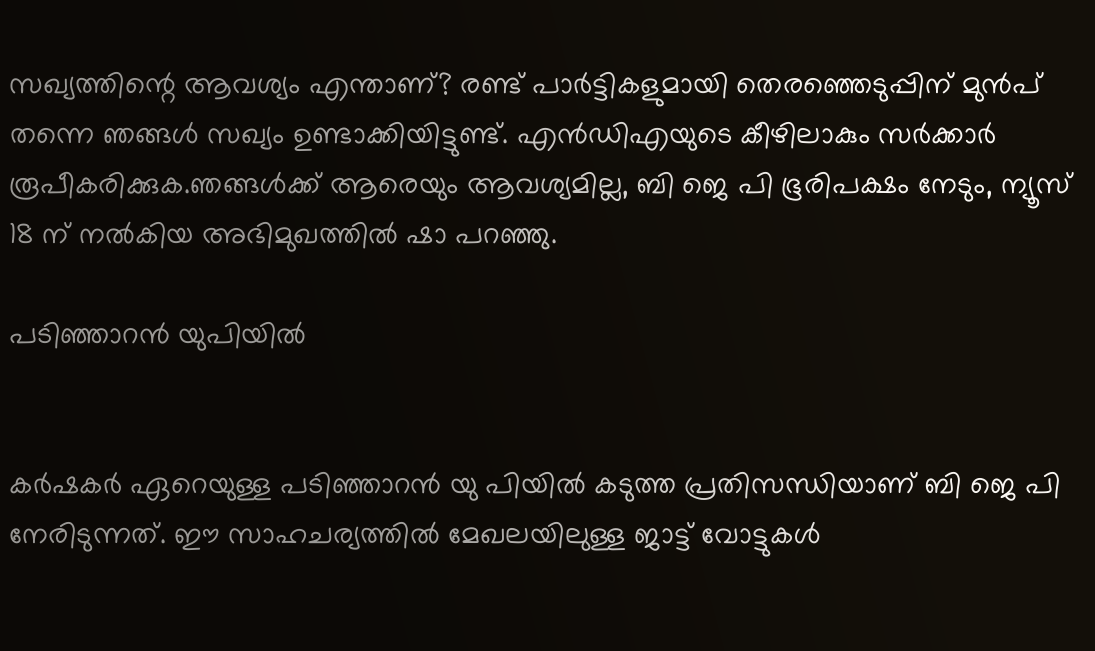സഖ്യത്തിന്റെ ആവശ്യം എന്താണ്? രണ്ട് പാർട്ടികളുമായി തെരഞ്ഞെടുപ്പിന് മുൻപ് തന്നെ ഞങ്ങൾ സഖ്യം ഉണ്ടാക്കിയിട്ടുണ്ട്. എൻഡിഎയുടെ കീഴിലാകും സർക്കാർ രൂപീകരിക്കുക.ഞങ്ങൾക്ക് ആരെയും ആവശ്യമില്ല, ബി ജെ പി ഭൂരിപക്ഷം നേടും, ന്യൂസ് 18 ന് നൽകിയ അഭിമുഖത്തിൽ ഷാ പറഞ്ഞു.

പടിഞ്ഞാറൻ യുപിയിൽ


കർഷകർ ഏറെയുള്ള പടിഞ്ഞാറൻ യു പിയിൽ കടുത്ത പ്രതിസന്ധിയാണ് ബി ജെ പി നേരിടുന്നത്. ഈ സാഹചര്യത്തിൽ മേഖലയിലുള്ള ജാട്ട് വോട്ടുകൾ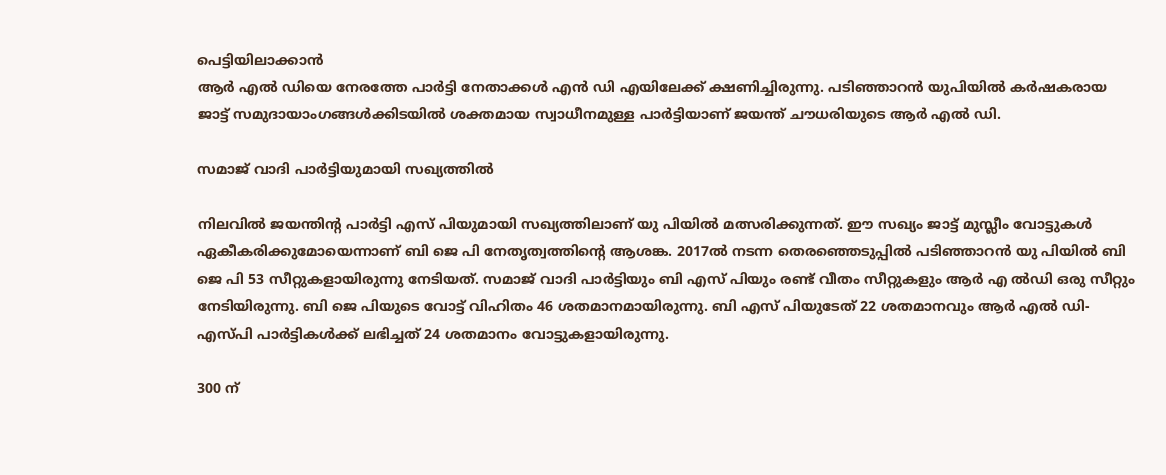പെട്ടിയിലാക്കാൻ
ആർ എൽ ഡിയെ നേരത്തേ പാർട്ടി നേതാക്കൾ എൻ ഡി എയിലേക്ക് ക്ഷണിച്ചിരുന്നു. പടിഞ്ഞാറൻ യുപിയിൽ കർഷകരായ ജാട്ട് സമുദായാംഗങ്ങൾക്കിടയിൽ ശക്തമായ സ്വാധീനമുള്ള പാർട്ടിയാണ് ജയന്ത് ചൗധരിയുടെ ആർ എൽ ഡി.

സമാജ് വാദി പാർട്ടിയുമായി സഖ്യത്തിൽ

നിലവിൽ ജയന്തിന്റ പാർട്ടി എസ് പിയുമായി സഖ്യത്തിലാണ് യു പിയിൽ മത്സരിക്കുന്നത്. ഈ സഖ്യം ജാട്ട് മുസ്ലീം വോട്ടുകൾ ഏകീകരിക്കുമോയെന്നാണ് ബി ജെ പി നേതൃത്വത്തിന്റെ ആശങ്ക. 2017ല്‍ നടന്ന തെരഞ്ഞെടുപ്പിൽ പടിഞ്ഞാറൻ യു പിയിൽ ബി ജെ പി 53 സീറ്റുകളായിരുന്നു നേടിയത്. സമാജ് വാദി പാർട്ടിയും ബി എസ് പിയും രണ്ട് വീതം സീറ്റുകളും ആർ എ ല്‍ഡി ഒരു സീറ്റും നേടിയിരുന്നു. ബി ജെ പിയുടെ വോട്ട് വിഹിതം 46 ശതമാനമായിരുന്നു. ബി എസ് പിയുടേത് 22 ശതമാനവും ആർ എൽ ഡി-എസ്പി പാർട്ടികൾക്ക് ലഭിച്ചത് 24 ശതമാനം വോട്ടുകളായിരുന്നു.

300 ന്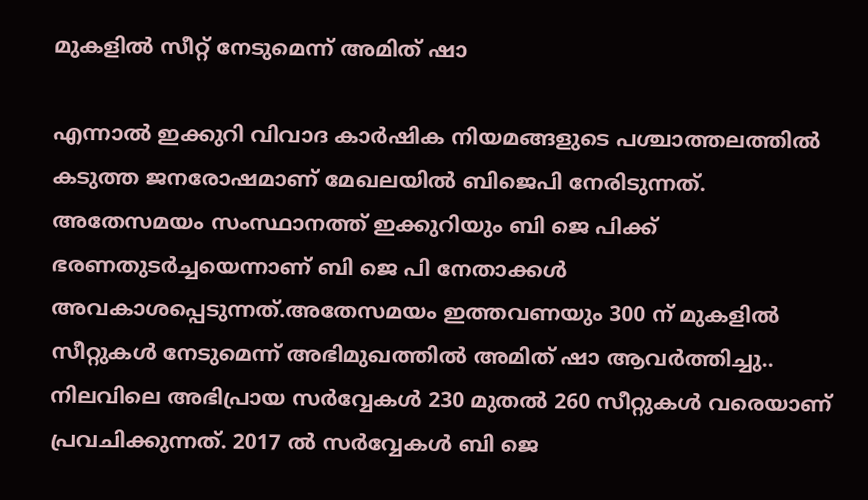മുകളിൽ സീറ്റ് നേടുമെന്ന് അമിത് ഷാ

എന്നാൽ ഇക്കുറി വിവാദ കാർഷിക നിയമങ്ങളുടെ പശ്ചാത്തലത്തിൽ കടുത്ത ജനരോഷമാണ് മേഖലയിൽ ബിജെപി നേരിടുന്നത്. അതേസമയം സംസ്ഥാനത്ത് ഇക്കുറിയും ബി ജെ പിക്ക് ഭരണതുടർച്ചയെന്നാണ് ബി ജെ പി നേതാക്കൾ അവകാശപ്പെടുന്നത്.അതേസമയം ഇത്തവണയും 300 ന് മുകളിൽ സീറ്റുകൾ നേടുമെന്ന് അഭിമുഖത്തിൽ അമിത് ഷാ ആവർത്തിച്ചു.. നിലവിലെ അഭിപ്രായ സർവ്വേകൾ 230 മുതൽ 260 സീറ്റുകൾ വരെയാണ് പ്രവചിക്കുന്നത്. 2017 ൽ സർവ്വേകൾ ബി ജെ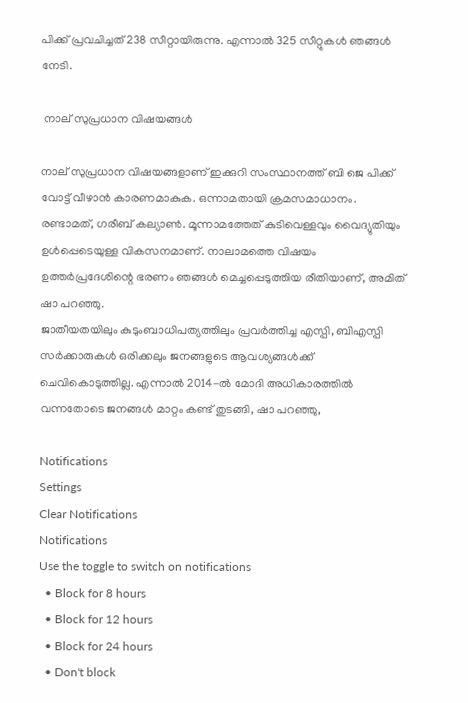പിക്ക് പ്രവചിച്ചത് 238 സീറ്റായിരുന്നു. എന്നാൽ 325 സീറ്റുകൾ ഞങ്ങൾ നേടി.

 നാല് സുപ്രധാന വിഷയങ്ങൾ

നാല് സുപ്രധാന വിഷയങ്ങളാണ് ഇക്കുറി സംസ്ഥാനത്ത് ബി ജെ പിക്ക് വോട്ട് വീഴാൻ കാരണമാകുക. ഒന്നാമതായി ക്രമസമാധാനം. രണ്ടാമത്, ഗരീബ് കല്യാൺ. മൂന്നാമത്തേത് കുടിവെള്ളവും വൈദ്യുതിയും ഉൾപ്പെടെയുള്ള വികസനമാണ്. നാലാമത്തെ വിഷയം ഉത്തർപ്രദേശിന്റെ ഭരണം ഞങ്ങൾ മെച്ചപ്പെടുത്തിയ രീതിയാണ്, അമിത് ഷാ പറഞ്ഞു.
ജാതീയതയിലും കുടുംബാധിപത്യത്തിലും പ്രവർത്തിച്ച എസ്പി, ബിഎസ്പി സർക്കാരുകൾ ഒരിക്കലും ജനങ്ങളുടെ ആവശ്യങ്ങൾക്ക് ചെവികൊടുത്തില്ല. എന്നാൽ 2014-ൽ മോദി അധികാരത്തിൽ വന്നതോടെ ജനങ്ങൾ മാറ്റം കണ്ട് തുടങ്ങി, ഷാ പറഞ്ഞു,

Notifications
Settings
Clear Notifications
Notifications
Use the toggle to switch on notifications
  • Block for 8 hours
  • Block for 12 hours
  • Block for 24 hours
  • Don't block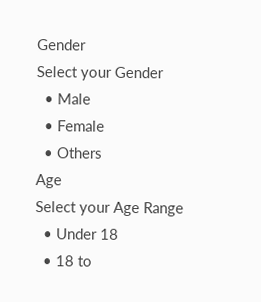Gender
Select your Gender
  • Male
  • Female
  • Others
Age
Select your Age Range
  • Under 18
  • 18 to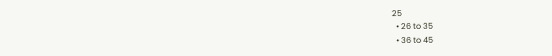25
  • 26 to 35
  • 36 to 45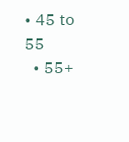• 45 to 55
  • 55+